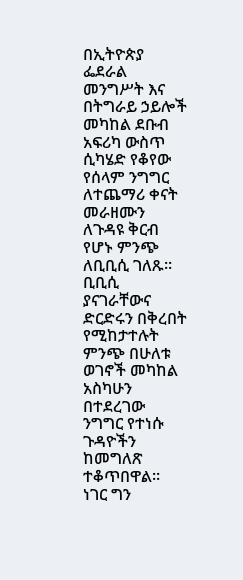በኢትዮጵያ ፌደራል መንግሥት እና በትግራይ ኃይሎች መካከል ደቡብ አፍሪካ ውስጥ ሲካሄድ የቆየው የሰላም ንግግር ለተጨማሪ ቀናት መራዘሙን ለጉዳዩ ቅርብ የሆኑ ምንጭ ለቢቢሲ ገለጹ።
ቢቢሲ ያናገራቸውና ድርድሩን በቅረበት የሚከታተሉት ምንጭ በሁለቱ ወገኖች መካከል አስካሁን በተደረገው ንግግር የተነሱ ጉዳዮችን ከመግለጽ ተቆጥበዋል።
ነገር ግን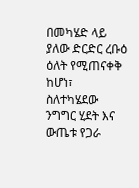በመካሄድ ላይ ያለው ድርድር ረቡዕ ዕለት የሚጠናቀቅ ከሆነ፣ ስለተካሄደው ንግግር ሂደት እና ውጤቱ የጋራ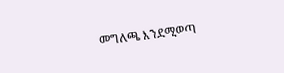መግለጫ እንደሚወጣ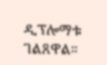ዲፕሎማቱ ገልጸዋል።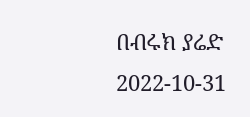በብሩክ ያሬድ
2022-10-31